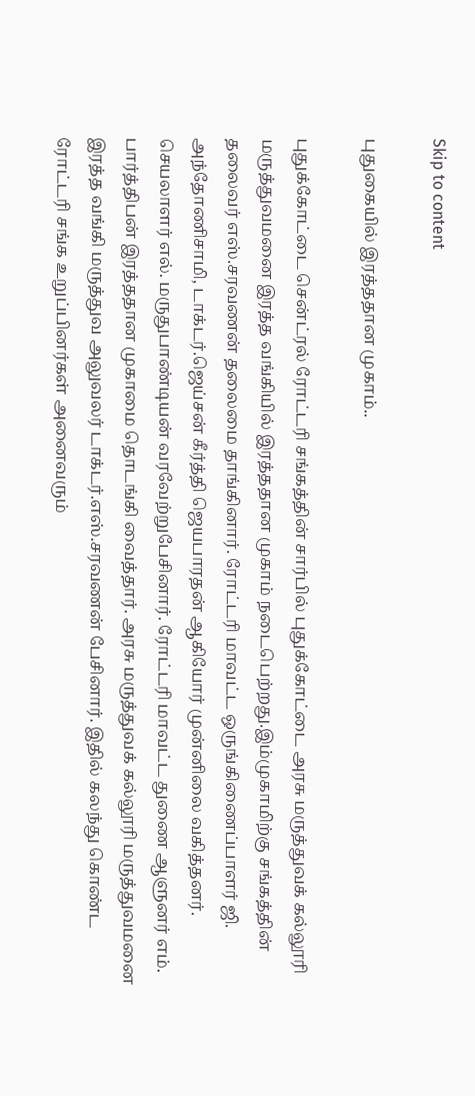Skip to content

புதுகையில் இரத்ததான முகாம்..

புதுக்கோட்டை சென்ட்ரல் ரோட்டரி சங்கத்தின் சார்பில் புதுக்கோட்டை அரசு மருத்துவக் கல்லூரி மருத்துவமனை இரத்த வங்கியில் இரத்ததான முகாம் நடைபெற்றது.இம்முகாமிற்கு சங்கத்தின் தலைவர் எஸ்.சரவணன் தலைமை தாங்கினார். ரோட்டரி மாவட்ட ஒருங்கிணைப்பாளர் ஜி. அந்தோணிசாமி, டாக்டர்.ஜெய்சன் கீர்த்தி ஜெயபாரதன் ஆகியோர் முன்னிலை வகித்தனர். செயலாளர் எல். மருதுபாண்டியன் வரவேற்றுபேசினார். ரோட்டரி மாவட்ட துணை ஆளுனர் எம். பார்த்திபன் இரத்ததான முகாமை தொடங்கி வைத்தார். அரசு மருத்துவக் கல்லூரி மருத்துவமனை இரத்த வங்கி மருத்துவ அலுவலர் டாக்டர்.எஸ்.சரவணன் பேசினார். இதில் கலந்து கொண்ட ரோட்டரி சங்க உறுப்பினர்கள் அனைவரும்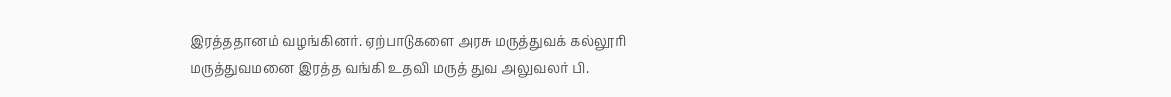இரத்ததானம் வழங்கினர். ஏற்பாடுகளை அரசு மருத்துவக் கல்லூரி மருத்துவமனை இரத்த வங்கி உதவி மருத் துவ அலுவலர் பி.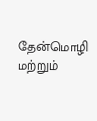தேன்மொழி மற்றும்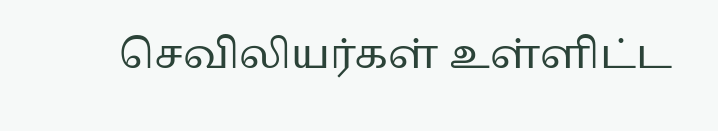செவிலியர்கள் உள்ளிட்ட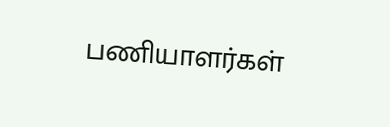பணியாளர்கள்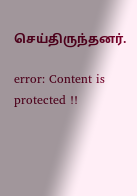செய்திருந்தனர்.

error: Content is protected !!